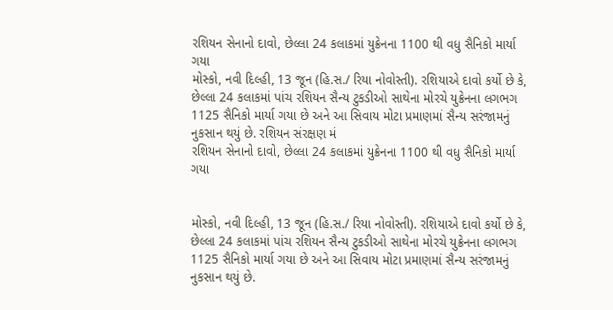રશિયન સેનાનો દાવો, છેલ્લા 24 કલાકમાં યુક્રેનના 1100 થી વધુ સૈનિકો માર્યા ગયા
મોસ્કો, નવી દિલ્હી, 13 જૂન (હિ.સ./ રિયા નોવોસ્તી). રશિયાએ દાવો કર્યો છે કે, છેલ્લા 24 કલાકમાં પાંચ રશિયન સૈન્ય ટુકડીઓ સાથેના મોરચે યુક્રેનના લગભગ 1125 સૈનિકો માર્યા ગયા છે અને આ સિવાય મોટા પ્રમાણમાં સૈન્ય સરંજામનું નુકસાન થયું છે. રશિયન સંરક્ષણ મં
રશિયન સેનાનો દાવો, છેલ્લા 24 કલાકમાં યુક્રેનના 1100 થી વધુ સૈનિકો માર્યા ગયા


મોસ્કો, નવી દિલ્હી, 13 જૂન (હિ.સ./ રિયા નોવોસ્તી). રશિયાએ દાવો કર્યો છે કે, છેલ્લા 24 કલાકમાં પાંચ રશિયન સૈન્ય ટુકડીઓ સાથેના મોરચે યુક્રેનના લગભગ 1125 સૈનિકો માર્યા ગયા છે અને આ સિવાય મોટા પ્રમાણમાં સૈન્ય સરંજામનું નુકસાન થયું છે.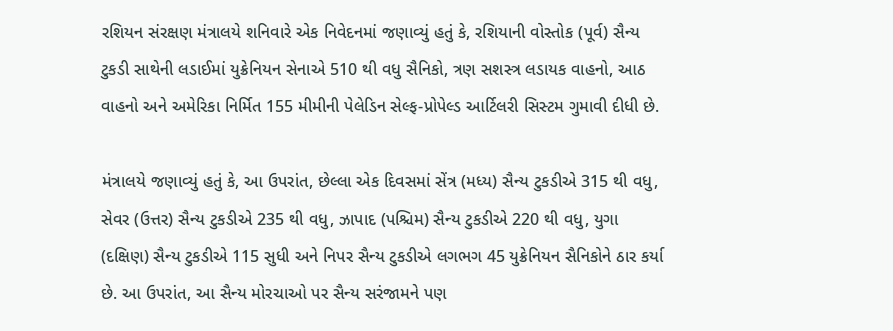રશિયન સંરક્ષણ મંત્રાલયે શનિવારે એક નિવેદનમાં જણાવ્યું હતું કે, રશિયાની વોસ્તોક (પૂર્વ) સૈન્ય ટુકડી સાથેની લડાઈમાં યુક્રેનિયન સેનાએ 510 થી વધુ સૈનિકો, ત્રણ સશસ્ત્ર લડાયક વાહનો, આઠ વાહનો અને અમેરિકા નિર્મિત 155 મીમીની પેલેડિન સેલ્ફ-પ્રોપેલ્ડ આર્ટિલરી સિસ્ટમ ગુમાવી દીધી છે.

મંત્રાલયે જણાવ્યું હતું કે, આ ઉપરાંત, છેલ્લા એક દિવસમાં સેંત્ર (મધ્ય) સૈન્ય ટુકડીએ 315 થી વધુ, સેવર (ઉત્તર) સૈન્ય ટુકડીએ 235 થી વધુ, ઝાપાદ (પશ્ચિમ) સૈન્ય ટુકડીએ 220 થી વધુ, યુગા (દક્ષિણ) સૈન્ય ટુકડીએ 115 સુધી અને નિપર સૈન્ય ટુકડીએ લગભગ 45 યુક્રેનિયન સૈનિકોને ઠાર કર્યા છે. આ ઉપરાંત, આ સૈન્ય મોરચાઓ પર સૈન્ય સરંજામને પણ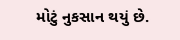મોટું નુકસાન થયું છે.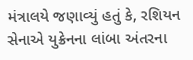મંત્રાલયે જણાવ્યું હતું કે, રશિયન સેનાએ યુક્રેનના લાંબા અંતરના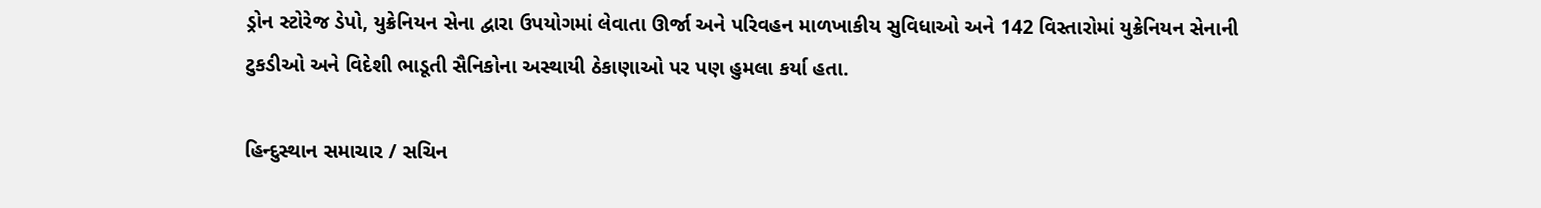ડ્રોન સ્ટોરેજ ડેપો, યુક્રેનિયન સેના દ્વારા ઉપયોગમાં લેવાતા ઊર્જા અને પરિવહન માળખાકીય સુવિધાઓ અને 142 વિસ્તારોમાં યુક્રેનિયન સેનાની ટુકડીઓ અને વિદેશી ભાડૂતી સૈનિકોના અસ્થાયી ઠેકાણાઓ પર પણ હુમલા કર્યા હતા.

હિન્દુસ્થાન સમાચાર / સચિન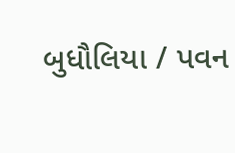બુધૌલિયા / પવન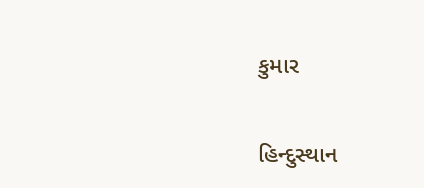કુમાર

હિન્દુસ્થાન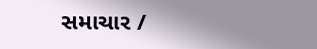સમાચાર /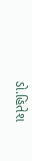ડો.હિતેશ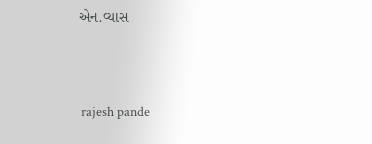એન.વ્યાસ


 rajesh pande